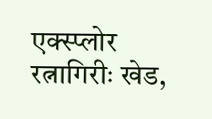एक्स्प्लोर
रत्नागिरीः खेड,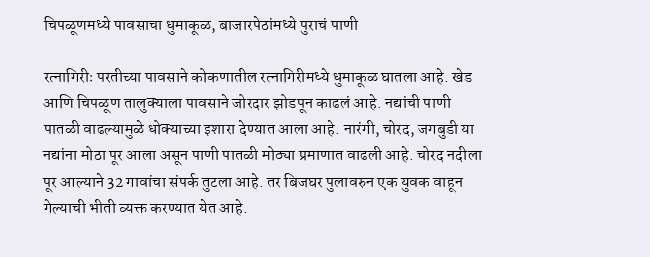चिपळूणमध्ये पावसाचा धुमाकूळ, बाजारपेठांमध्ये पुराचं पाणी

रत्नागिरीः परतीच्या पावसाने कोकणातील रत्नागिरीमध्ये धुमाकूळ घातला आहे. खेड आणि चिपळूण तालुक्याला पावसाने जोरदार झोडपून काढलं आहे. नद्यांची पाणी पातळी वाढल्यामुळे धोक्याच्या इशारा देण्यात आला आहे. नारंगी, चोरद, जगबुडी या नद्यांना मोठा पूर आला असून पाणी पातळी मोठ्या प्रमाणात वाढली आहे. चोरद नदीला पूर आल्याने 32 गावांचा संपर्क तुटला आहे. तर बिजघर पुलावरुन एक युवक वाहून गेल्याची भीती व्यक्त करण्यात येत आहे.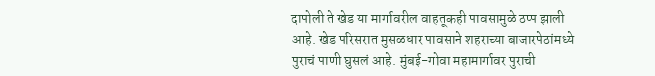दापोली ते खेड या मार्गावरील वाहतूकही पावसामुळे ठप्प झाली आहे. खेड परिसरात मुसळधार पावसाने शहराच्या बाजारपेठांमध्ये पुराचं पाणी घुसलं आहे. मुंबई-गोवा महामार्गावर पुराची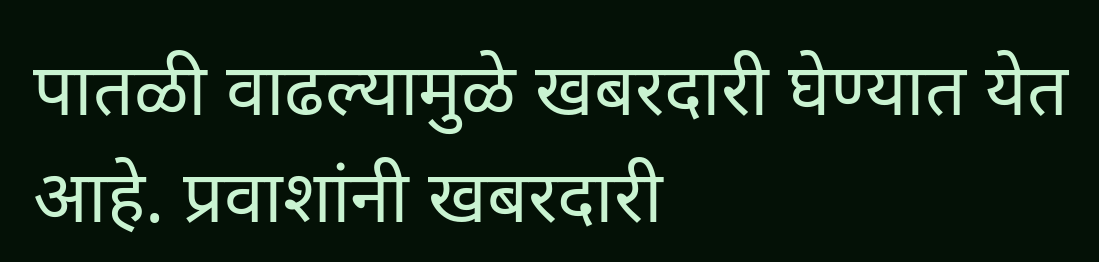पातळी वाढल्यामुळे खबरदारी घेण्यात येत आहे. प्रवाशांनी खबरदारी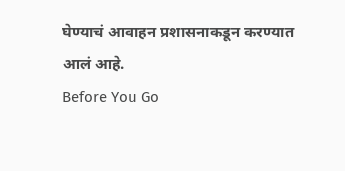घेण्याचं आवाहन प्रशासनाकडून करण्यात आलं आहे.
Before You Go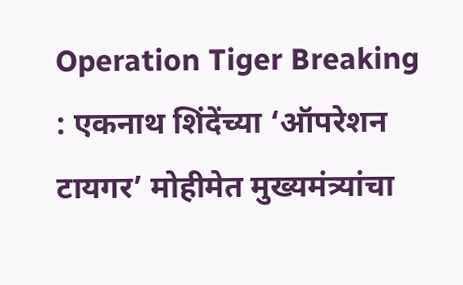Operation Tiger Breaking : एकनाथ शिंदेंच्या ‘ऑपरेशन टायगर’ मोहीमेत मुख्यमंत्र्यांचा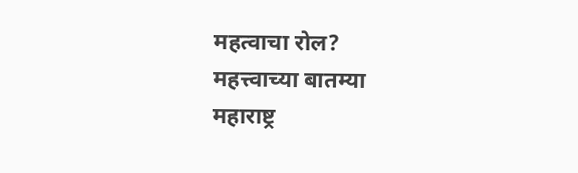महत्वाचा रोल?
महत्त्वाच्या बातम्या
महाराष्ट्र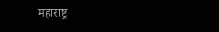महाराष्ट्र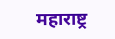महाराष्ट्र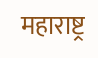महाराष्ट्र